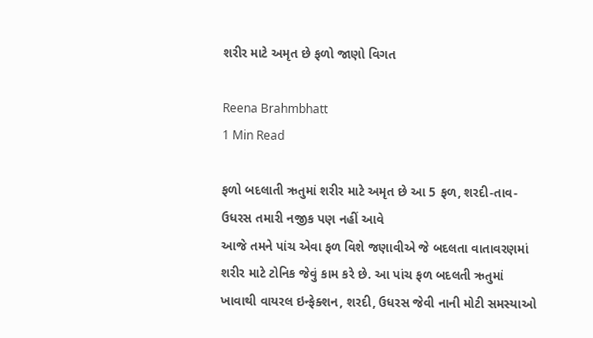શરીર માટે અમૃત છે ફળો જાણો વિગત

Reena Brahmbhatt
1 Min Read

ફળો બદલાતી ઋતુમાં શરીર માટે અમૃત છે આ 5 ફળ, શરદી-તાવ-ઉધરસ તમારી નજીક પણ નહીં આવે
આજે તમને પાંચ એવા ફળ વિશે જણાવીએ જે બદલતા વાતાવરણમાં શરીર માટે ટોનિક જેવું કામ કરે છે. આ પાંચ ફળ બદલતી ઋતુમાં ખાવાથી વાયરલ ઇન્ફેક્શન, શરદી, ઉધરસ જેવી નાની મોટી સમસ્યાઓ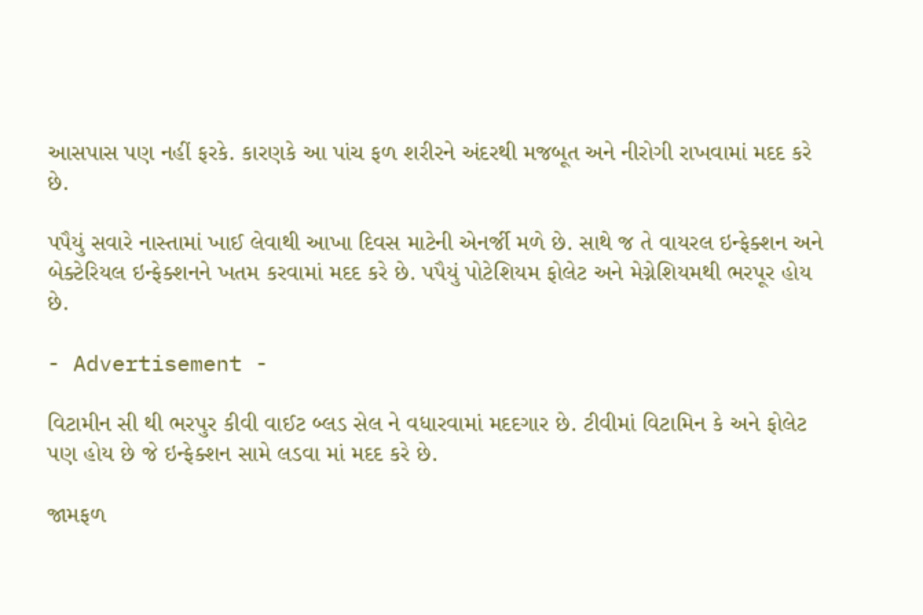આસપાસ પણ નહીં ફરકે. કારણકે આ પાંચ ફળ શરીરને અંદરથી મજબૂત અને નીરોગી રાખવામાં મદદ કરે છે.

પપૈયું સવારે નાસ્તામાં ખાઈ લેવાથી આખા દિવસ માટેની એનર્જી મળે છે. સાથે જ તે વાયરલ ઇન્ફેક્શન અને બેક્ટેરિયલ ઇન્ફેક્શનને ખતમ કરવામાં મદદ કરે છે. પપૈયું પોટેશિયમ ફોલેટ અને મેગ્નેશિયમથી ભરપૂર હોય છે.

- Advertisement -

વિટામીન સી થી ભરપુર કીવી વાઈટ બ્લડ સેલ ને વધારવામાં મદદગાર છે. ટીવીમાં વિટામિન કે અને ફોલેટ પણ હોય છે જે ઇન્ફેક્શન સામે લડવા માં મદદ કરે છે.

જામફળ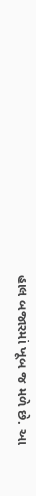હાલ બજારમાં ખૂબ જ મળે છે. આ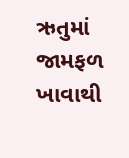ઋતુમાં જામફળ ખાવાથી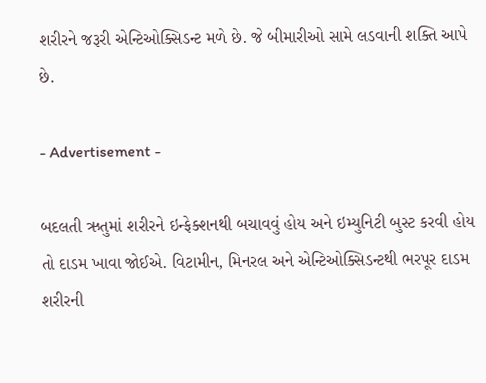શરીરને જરૂરી એન્ટિઓક્સિડન્ટ મળે છે. જે બીમારીઓ સામે લડવાની શક્તિ આપે છે.

- Advertisement -

બદલતી ઋતુમાં શરીરને ઇન્ફેક્શનથી બચાવવું હોય અને ઇમ્યુનિટી બુસ્ટ કરવી હોય તો દાડમ ખાવા જોઈએ. વિટામીન, મિનરલ અને એન્ટિઓક્સિડન્ટથી ભરપૂર દાડમ શરીરની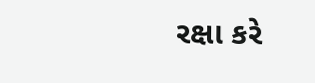રક્ષા કરે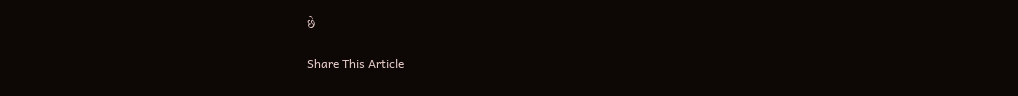છે

Share This Article